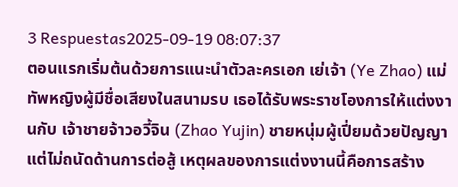3 Respuestas2025-09-19 08:07:37
ตอนแรกเริ่มต้นด้วยการแนะนำตัวละครเอก เย่เจ้า (Ye Zhao) แม่ทัพหญิงผู้มีชื่อเสียงในสนามรบ เธอได้รับพระราชโองการให้แต่งงานกับ เจ้าชายจ้าวอวี้จิน (Zhao Yujin) ชายหนุ่มผู้เปี่ยมด้วยปัญญาแต่ไม่ถนัดด้านการต่อสู้ เหตุผลของการแต่งงานนี้คือการสร้าง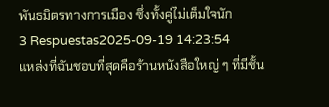พันธมิตรทางการเมือง ซึ่งทั้งคู่ไม่เต็มใจนัก
3 Respuestas2025-09-19 14:23:54
แหล่งที่ฉันชอบที่สุดคือร้านหนังสือใหญ่ ๆ ที่มีชั้น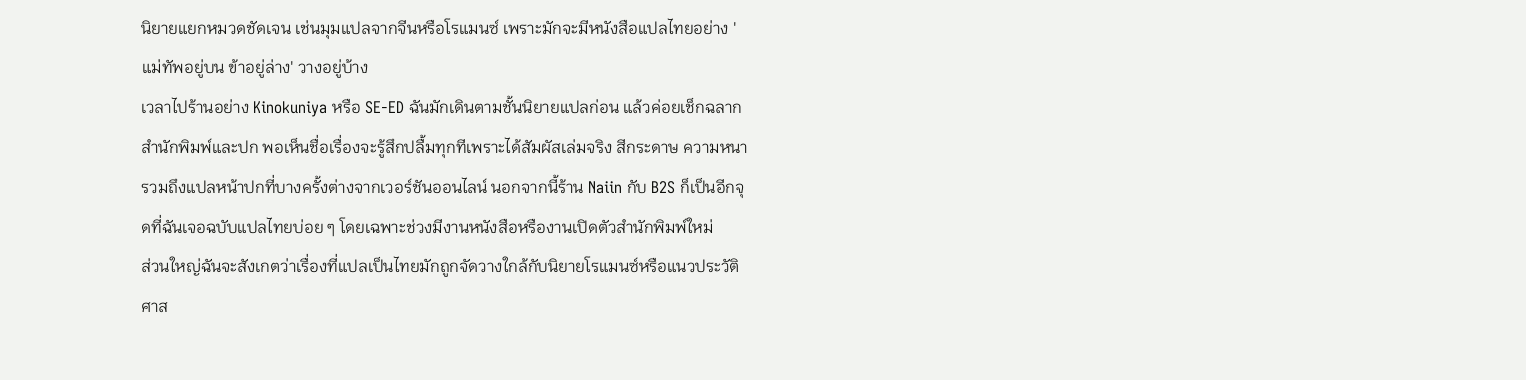นิยายแยกหมวดชัดเจน เช่นมุมแปลจากจีนหรือโรแมนซ์ เพราะมักจะมีหนังสือแปลไทยอย่าง 'แม่ทัพอยู่บน ข้าอยู่ล่าง' วางอยู่บ้าง
เวลาไปร้านอย่าง Kinokuniya หรือ SE-ED ฉันมักเดินตามชั้นนิยายแปลก่อน แล้วค่อยเช็กฉลากสำนักพิมพ์และปก พอเห็นชื่อเรื่องจะรู้สึกปลื้มทุกทีเพราะได้สัมผัสเล่มจริง สีกระดาษ ความหนา รวมถึงแปลหน้าปกที่บางครั้งต่างจากเวอร์ชันออนไลน์ นอกจากนี้ร้าน Naiin กับ B2S ก็เป็นอีกจุดที่ฉันเจอฉบับแปลไทยบ่อย ๆ โดยเฉพาะช่วงมีงานหนังสือหรืองานเปิดตัวสำนักพิมพ์ใหม่
ส่วนใหญ่ฉันจะสังเกตว่าเรื่องที่แปลเป็นไทยมักถูกจัดวางใกล้กับนิยายโรแมนซ์หรือแนวประวัติศาส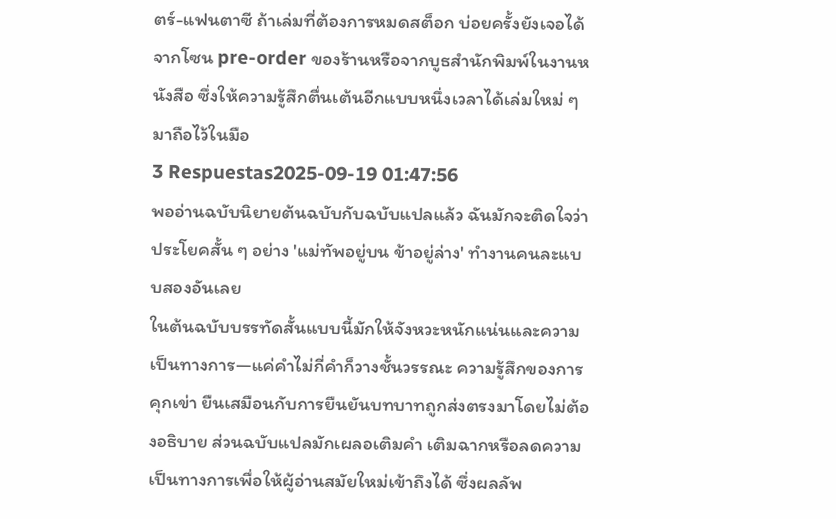ตร์-แฟนตาซี ถ้าเล่มที่ต้องการหมดสต็อก บ่อยครั้งยังเจอได้จากโซน pre-order ของร้านหรือจากบูธสำนักพิมพ์ในงานหนังสือ ซึ่งให้ความรู้สึกตื่นเต้นอีกแบบหนึ่งเวลาได้เล่มใหม่ ๆ มาถือไว้ในมือ
3 Respuestas2025-09-19 01:47:56
พออ่านฉบับนิยายต้นฉบับกับฉบับแปลแล้ว ฉันมักจะติดใจว่าประโยคสั้น ๆ อย่าง 'แม่ทัพอยู่บน ข้าอยู่ล่าง' ทำงานคนละแบบสองอันเลย
ในต้นฉบับบรรทัดสั้นแบบนี้มักให้จังหวะหนักแน่นและความเป็นทางการ—แค่คำไม่กี่คำก็วางชั้นวรรณะ ความรู้สึกของการคุกเข่า ยืนเสมือนกับการยืนยันบทบาทถูกส่งตรงมาโดยไม่ต้องอธิบาย ส่วนฉบับแปลมักเผลอเติมคำ เติมฉากหรือลดความเป็นทางการเพื่อให้ผู้อ่านสมัยใหม่เข้าถึงได้ ซึ่งผลลัพ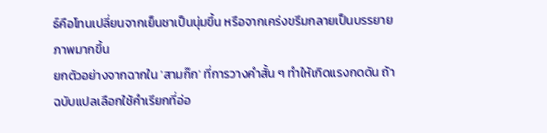ธ์คือโทนเปลี่ยนจากเย็นชาเป็นนุ่มขึ้น หรือจากเคร่งขรึมกลายเป็นบรรยายภาพมากขึ้น
ยกตัวอย่างจากฉากใน 'สามก๊ก' ที่การวางคำสั้น ๆ ทำให้เกิดแรงกดดัน ถ้าฉบับแปลเลือกใช้คำเรียกที่อ่อ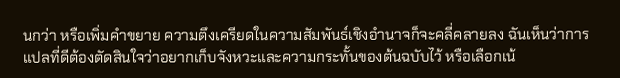นกว่า หรือเพิ่มคำขยาย ความตึงเครียดในความสัมพันธ์เชิงอำนาจก็จะคลี่คลายลง ฉันเห็นว่าการแปลที่ดีต้องตัดสินใจว่าอยากเก็บจังหวะและความกระทั้นของต้นฉบับไว้ หรือเลือกเน้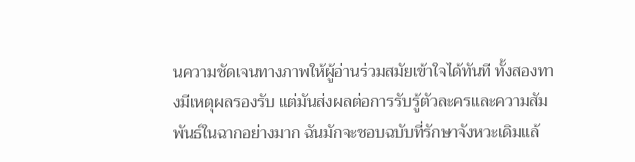นความชัดเจนทางภาพให้ผู้อ่านร่วมสมัยเข้าใจได้ทันที ทั้งสองทางมีเหตุผลรองรับ แต่มันส่งผลต่อการรับรู้ตัวละครและความสัมพันธ์ในฉากอย่างมาก ฉันมักจะชอบฉบับที่รักษาจังหวะเดิมแล้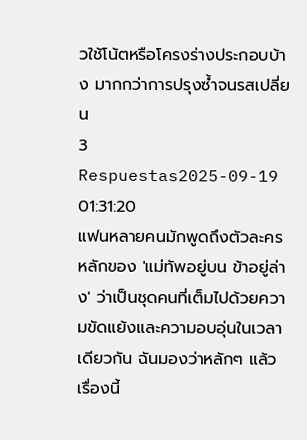วใช้โน้ตหรือโครงร่างประกอบบ้าง มากกว่าการปรุงซ้ำจนรสเปลี่ยน
3 Respuestas2025-09-19 01:31:20
แฟนหลายคนมักพูดถึงตัวละครหลักของ 'แม่ทัพอยู่บน ข้าอยู่ล่าง' ว่าเป็นชุดคนที่เต็มไปด้วยความขัดแย้งและความอบอุ่นในเวลาเดียวกัน ฉันมองว่าหลักๆ แล้วเรื่องนี้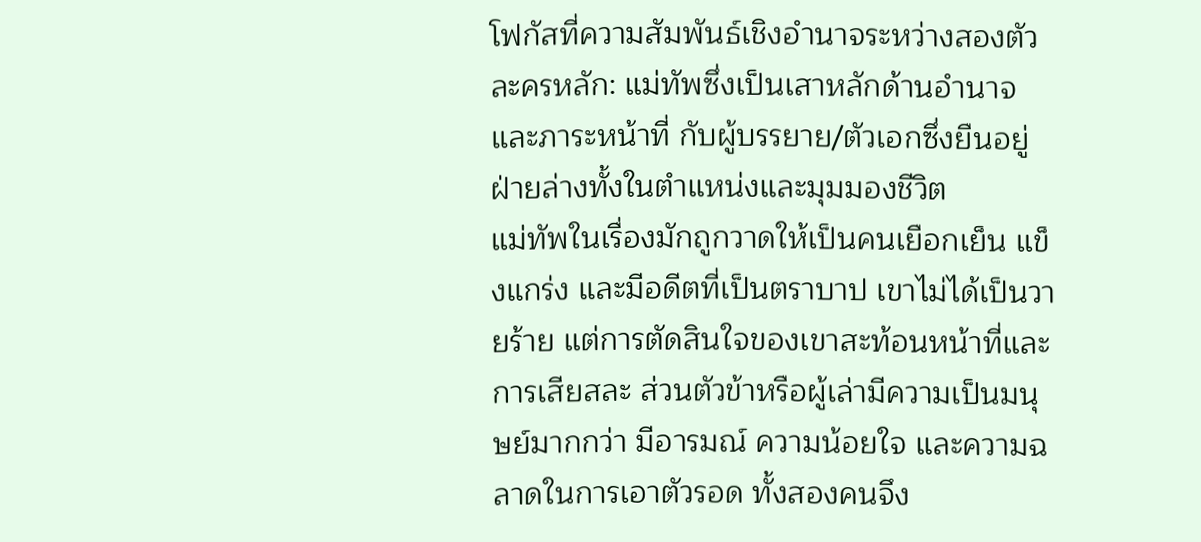โฟกัสที่ความสัมพันธ์เชิงอำนาจระหว่างสองตัวละครหลัก: แม่ทัพซึ่งเป็นเสาหลักด้านอำนาจและภาระหน้าที่ กับผู้บรรยาย/ตัวเอกซึ่งยืนอยู่ฝ่ายล่างทั้งในตำแหน่งและมุมมองชีวิต
แม่ทัพในเรื่องมักถูกวาดให้เป็นคนเยือกเย็น แข็งแกร่ง และมีอดีตที่เป็นตราบาป เขาไม่ได้เป็นวายร้าย แต่การตัดสินใจของเขาสะท้อนหน้าที่และการเสียสละ ส่วนตัวข้าหรือผู้เล่ามีความเป็นมนุษย์มากกว่า มีอารมณ์ ความน้อยใจ และความฉลาดในการเอาตัวรอด ทั้งสองคนจึง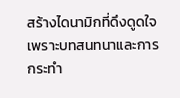สร้างไดนามิกที่ดึงดูดใจ เพราะบทสนทนาและการกระทำ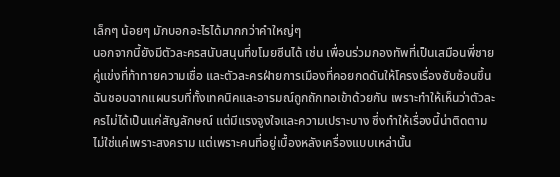เล็กๆ น้อยๆ มักบอกอะไรได้มากกว่าคำใหญ่ๆ
นอกจากนี้ยังมีตัวละครสนับสนุนที่ขโมยซีนได้ เช่น เพื่อนร่วมกองทัพที่เป็นเสมือนพี่ชาย คู่แข่งที่ท้าทายความเชื่อ และตัวละครฝ่ายการเมืองที่คอยกดดันให้โครงเรื่องซับซ้อนขึ้น ฉันชอบฉากแผนรบที่ทั้งเทคนิคและอารมณ์ถูกถักทอเข้าด้วยกัน เพราะทำให้เห็นว่าตัวละครไม่ได้เป็นแค่สัญลักษณ์ แต่มีแรงจูงใจและความเปราะบาง ซึ่งทำให้เรื่องนี้น่าติดตามไม่ใช่แค่เพราะสงคราม แต่เพราะคนที่อยู่เบื้องหลังเครื่องแบบเหล่านั้น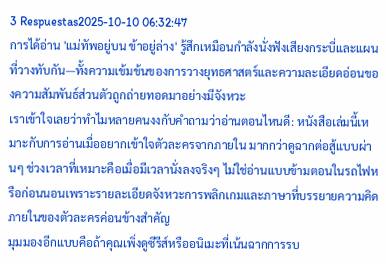3 Respuestas2025-10-10 06:32:47
การได้อ่าน 'แม่ทัพอยู่บน ข้าอยู่ล่าง' รู้สึกเหมือนกำลังนั่งฟังเสียงกระบี่และแผนที่วางทับกัน—ทั้งความเข้มข้นของการวางยุทธศาสตร์และความละเอียดอ่อนของความสัมพันธ์ส่วนตัวถูกถ่ายทอดมาอย่างมีจังหวะ
เราเข้าใจเลยว่าทำไมหลายคนงงกับคำถามว่าอ่านตอนไหนดี: หนังสือเล่มนี้เหมาะกับการอ่านเมื่ออยากเข้าใจตัวละครจากภายใน มากกว่าดูฉากต่อสู้แบบผ่านๆ ช่วงเวลาที่เหมาะคือเมื่อมีเวลานั่งลงจริงๆ ไม่ใช่อ่านแบบข้ามตอนในรถไฟหรือก่อนนอนเพราะรายละเอียดจังหวะการพลิกเกมและภาษาที่บรรยายความคิดภายในของตัวละครค่อนข้างสำคัญ
มุมมองอีกแบบคือถ้าคุณเพิ่งดูซีรีส์หรืออนิเมะที่เน้นฉากการรบ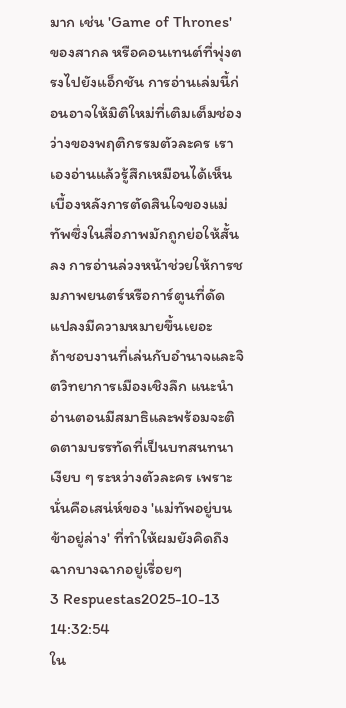มาก เช่น 'Game of Thrones' ของสากล หรือคอนเทนต์ที่พุ่งตรงไปยังแอ็กชัน การอ่านเล่มนี้ก่อนอาจให้มิติใหม่ที่เติมเต็มช่องว่างของพฤติกรรมตัวละคร เราเองอ่านแล้วรู้สึกเหมือนได้เห็นเบื้องหลังการตัดสินใจของแม่ทัพซึ่งในสื่อภาพมักถูกย่อให้สั้นลง การอ่านล่วงหน้าช่วยให้การชมภาพยนตร์หรือการ์ตูนที่ดัดแปลงมีความหมายขึ้นเยอะ
ถ้าชอบงานที่เล่นกับอำนาจและจิตวิทยาการเมืองเชิงลึก แนะนำอ่านตอนมีสมาธิและพร้อมจะติดตามบรรทัดที่เป็นบทสนทนาเงียบ ๆ ระหว่างตัวละคร เพราะนั่นคือเสน่ห์ของ 'แม่ทัพอยู่บน ข้าอยู่ล่าง' ที่ทำให้ผมยังคิดถึงฉากบางฉากอยู่เรื่อยๆ
3 Respuestas2025-10-13 14:32:54
ใน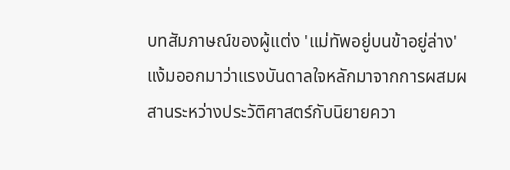บทสัมภาษณ์ของผู้แต่ง 'แม่ทัพอยู่บนข้าอยู่ล่าง' แง้มออกมาว่าแรงบันดาลใจหลักมาจากการผสมผสานระหว่างประวัติศาสตร์กับนิยายควา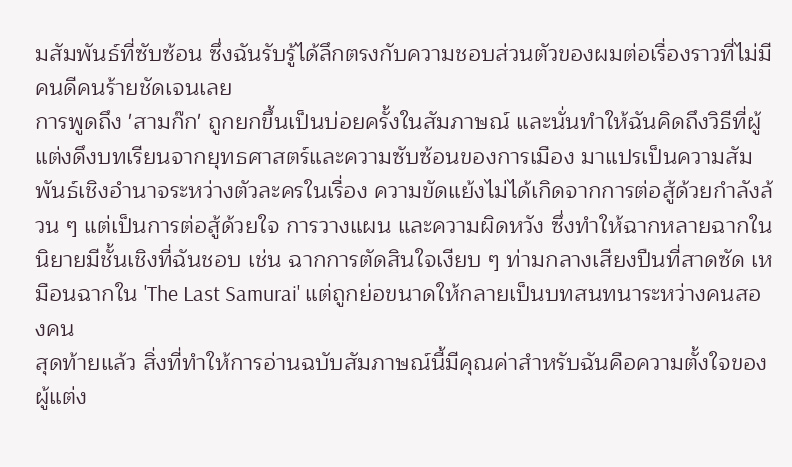มสัมพันธ์ที่ซับซ้อน ซึ่งฉันรับรู้ได้ลึกตรงกับความชอบส่วนตัวของผมต่อเรื่องราวที่ไม่มีคนดีคนร้ายชัดเจนเลย
การพูดถึง 'สามก๊ก' ถูกยกขึ้นเป็นบ่อยครั้งในสัมภาษณ์ และนั่นทำให้ฉันคิดถึงวิธีที่ผู้แต่งดึงบทเรียนจากยุทธศาสตร์และความซับซ้อนของการเมือง มาแปรเป็นความสัมพันธ์เชิงอำนาจระหว่างตัวละครในเรื่อง ความขัดแย้งไม่ได้เกิดจากการต่อสู้ด้วยกำลังล้วน ๆ แต่เป็นการต่อสู้ด้วยใจ การวางแผน และความผิดหวัง ซึ่งทำให้ฉากหลายฉากในนิยายมีชั้นเชิงที่ฉันชอบ เช่น ฉากการตัดสินใจเงียบ ๆ ท่ามกลางเสียงปืนที่สาดซัด เหมือนฉากใน 'The Last Samurai' แต่ถูกย่อขนาดให้กลายเป็นบทสนทนาระหว่างคนสองคน
สุดท้ายแล้ว สิ่งที่ทำให้การอ่านฉบับสัมภาษณ์นี้มีคุณค่าสำหรับฉันคือความตั้งใจของผู้แต่ง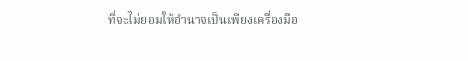ที่จะไม่ยอมให้อำนาจเป็นเพียงเครื่องมือ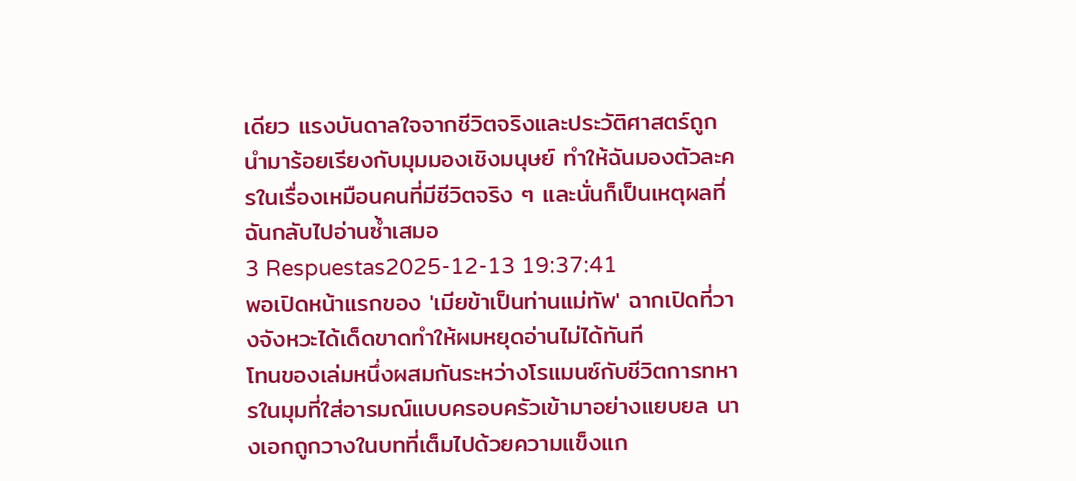เดียว แรงบันดาลใจจากชีวิตจริงและประวัติศาสตร์ถูกนำมาร้อยเรียงกับมุมมองเชิงมนุษย์ ทำให้ฉันมองตัวละครในเรื่องเหมือนคนที่มีชีวิตจริง ๆ และนั่นก็เป็นเหตุผลที่ฉันกลับไปอ่านซ้ำเสมอ
3 Respuestas2025-12-13 19:37:41
พอเปิดหน้าแรกของ 'เมียข้าเป็นท่านแม่ทัพ' ฉากเปิดที่วางจังหวะได้เด็ดขาดทำให้ผมหยุดอ่านไม่ได้ทันที
โทนของเล่มหนึ่งผสมกันระหว่างโรแมนซ์กับชีวิตการทหารในมุมที่ใส่อารมณ์แบบครอบครัวเข้ามาอย่างแยบยล นางเอกถูกวางในบทที่เต็มไปด้วยความแข็งแก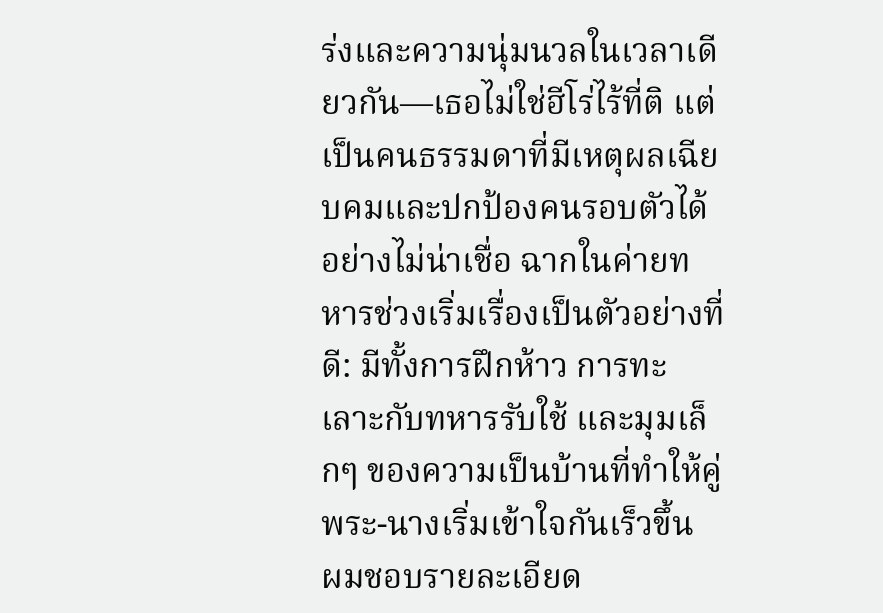ร่งและความนุ่มนวลในเวลาเดียวกัน—เธอไม่ใช่ฮีโร่ไร้ที่ติ แต่เป็นคนธรรมดาที่มีเหตุผลเฉียบคมและปกป้องคนรอบตัวได้อย่างไม่น่าเชื่อ ฉากในค่ายทหารช่วงเริ่มเรื่องเป็นตัวอย่างที่ดี: มีทั้งการฝึกห้าว การทะเลาะกับทหารรับใช้ และมุมเล็กๆ ของความเป็นบ้านที่ทำให้คู่พระ-นางเริ่มเข้าใจกันเร็วขึ้น
ผมชอบรายละเอียด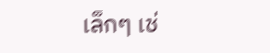เล็กๆ เช่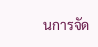นการจัด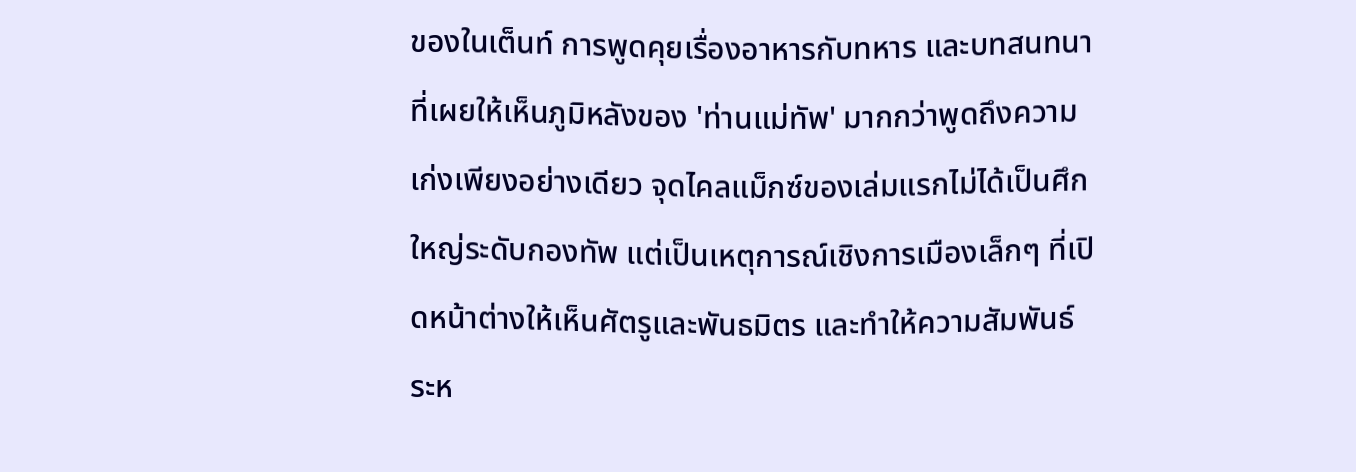ของในเต็นท์ การพูดคุยเรื่องอาหารกับทหาร และบทสนทนาที่เผยให้เห็นภูมิหลังของ 'ท่านแม่ทัพ' มากกว่าพูดถึงความเก่งเพียงอย่างเดียว จุดไคลแม็กซ์ของเล่มแรกไม่ได้เป็นศึกใหญ่ระดับกองทัพ แต่เป็นเหตุการณ์เชิงการเมืองเล็กๆ ที่เปิดหน้าต่างให้เห็นศัตรูและพันธมิตร และทำให้ความสัมพันธ์ระห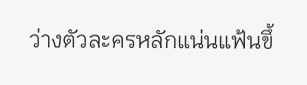ว่างตัวละครหลักแน่นแฟ้นขึ้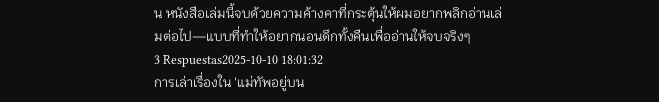น หนังสือเล่มนี้จบด้วยความค้างคาที่กระตุ้นให้ผมอยากพลิกอ่านเล่มต่อไป—แบบที่ทำให้อยากนอนดึกทั้งคืนเพื่ออ่านให้จบจริงๆ
3 Respuestas2025-10-10 18:01:32
การเล่าเรื่องใน 'แม่ทัพอยู่บน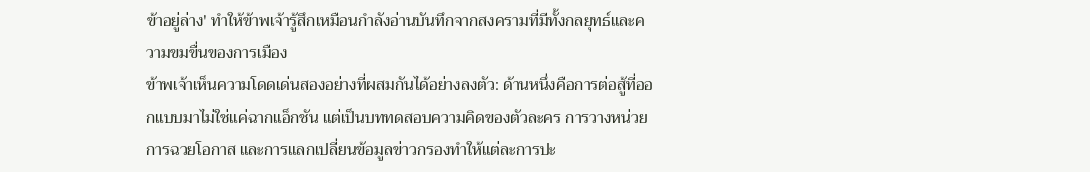ข้าอยู่ล่าง' ทำให้ข้าพเจ้ารู้สึกเหมือนกำลังอ่านบันทึกจากสงครามที่มีทั้งกลยุทธ์และความขมขื่นของการเมือง
ข้าพเจ้าเห็นความโดดเด่นสองอย่างที่ผสมกันได้อย่างลงตัว: ด้านหนึ่งคือการต่อสู้ที่ออกแบบมาไม่ใช่แค่ฉากแอ็กชัน แต่เป็นบททดสอบความคิดของตัวละคร การวางหน่วย การฉวยโอกาส และการแลกเปลี่ยนข้อมูลข่าวกรองทำให้แต่ละการปะ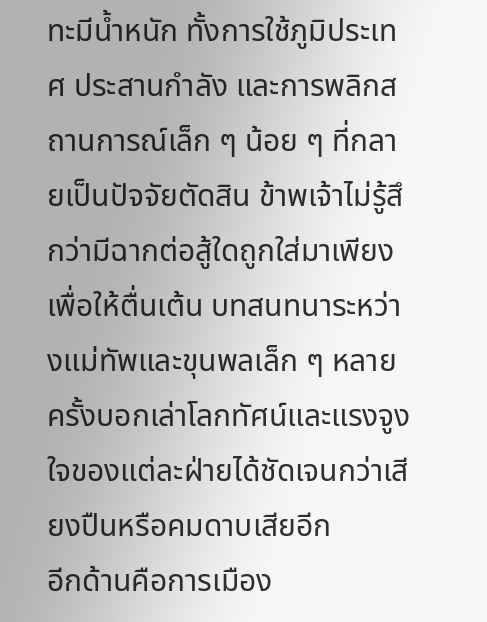ทะมีน้ำหนัก ทั้งการใช้ภูมิประเทศ ประสานกำลัง และการพลิกสถานการณ์เล็ก ๆ น้อย ๆ ที่กลายเป็นปัจจัยตัดสิน ข้าพเจ้าไม่รู้สึกว่ามีฉากต่อสู้ใดถูกใส่มาเพียงเพื่อให้ตื่นเต้น บทสนทนาระหว่างแม่ทัพและขุนพลเล็ก ๆ หลายครั้งบอกเล่าโลกทัศน์และแรงจูงใจของแต่ละฝ่ายได้ชัดเจนกว่าเสียงปืนหรือคมดาบเสียอีก
อีกด้านคือการเมือง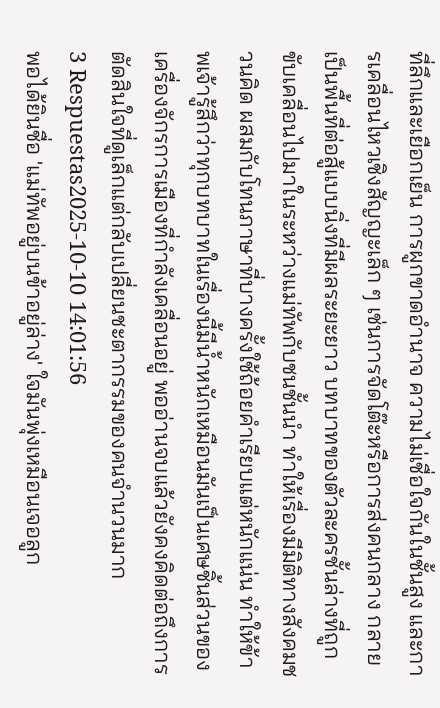ที่ลึกและเยือกเย็น การผูกขาดอำนาจ ความไม่เชื่อใจกันในชั้นสูง และการเคลื่อนไหวเชิงสัญญะเล็ก ๆ เช่นการจัดโต๊ะหรือการส่งคนกลาง กลายเป็นพื้นที่ต่อสู้แบบนิ่งที่มีผลระยะยาว บทบาทของตัวละครชั้นล่างที่ถูกขับเคลื่อนไปมาในระหว่างแม่ทัพกับชนชั้นนำ ทำให้เรื่องมีมิติทางสังคมชวนคิด ผสมกับโทนภาษาที่บางครั้งใช้ถ้อยคำเรียบแต่หนักแน่น ทำให้ข้าพเจ้ารู้สึกว่าทุกบทบาทในเรื่องนี้มีน้ำหนักเหมือนมันเป็นเศษชิ้นส่วนของเครื่องจักรการเมืองที่กำลังเคลื่อนอยู่ พออ่านจบแล้วยังคงคิดต่อถึงการตัดสินใจที่ดูเล็กแต่กลับเปลี่ยนชะตากรรมของคนจำนวนมาก
3 Respuestas2025-10-10 14:01:56
พอได้ยินชื่อ 'แม่ทัพอยู่บนข้าอยู่ล่าง' ใจมันพุ่งเหมือนเจอลูก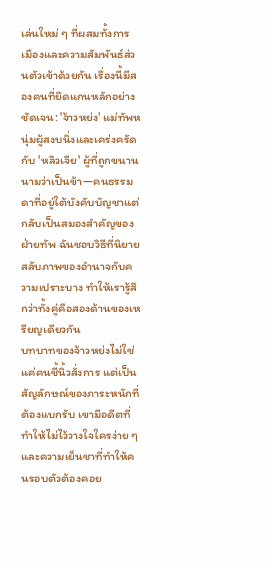เล่นใหม่ ๆ ที่ผสมทั้งการเมืองและความสัมพันธ์ส่วนตัวเข้าด้วยกัน เรื่องนี้มีสองคนที่ยึดแกนหลักอย่างชัดเจน: 'จ้าวหย่ง' แม่ทัพหนุ่มผู้สงบนิ่งและเคร่งครัด กับ 'หลิวเจีย' ผู้ที่ถูกขนานนามว่าเป็นข้า—คนธรรมดาที่อยู่ใต้บังคับบัญชาแต่กลับเป็นสมองสำคัญของฝ่ายทัพ ฉันชอบวิธีที่นิยายสลับภาพของอำนาจกับความเปราะบาง ทำให้เรารู้สึกว่าทั้งคู่คือสองด้านของเหรียญเดียวกัน
บทบาทของจ้าวหย่งไม่ใช่แค่คนชี้นิ้วสั่งการ แต่เป็นสัญลักษณ์ของภาระหนักที่ต้องแบกรับ เขามีอดีตที่ทำให้ไม่ไว้วางใจใครง่าย ๆ และความเย็นชาที่ทำให้คนรอบตัวต้องคอย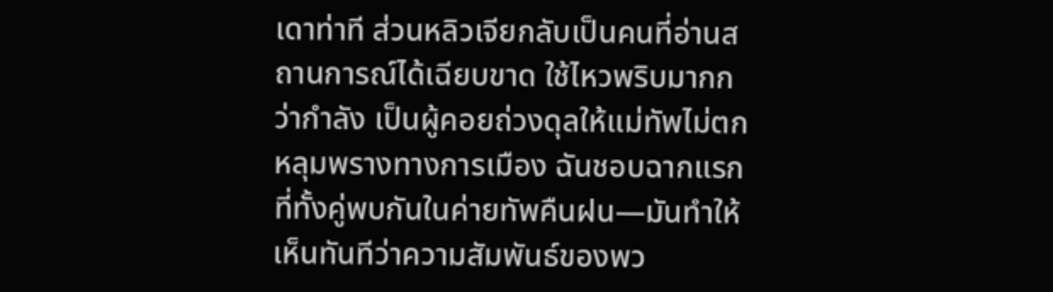เดาท่าที ส่วนหลิวเจียกลับเป็นคนที่อ่านสถานการณ์ได้เฉียบขาด ใช้ไหวพริบมากกว่ากำลัง เป็นผู้คอยถ่วงดุลให้แม่ทัพไม่ตกหลุมพรางทางการเมือง ฉันชอบฉากแรกที่ทั้งคู่พบกันในค่ายทัพคืนฝน—มันทำให้เห็นทันทีว่าความสัมพันธ์ของพว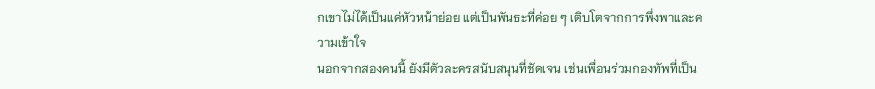กเขาไม่ได้เป็นแค่หัวหน้าย่อย แต่เป็นพันธะที่ค่อย ๆ เติบโตจากการพึ่งพาและความเข้าใจ
นอกจากสองคนนี้ ยังมีตัวละครสนับสนุนที่ชัดเจน เช่นเพื่อนร่วมกองทัพที่เป็น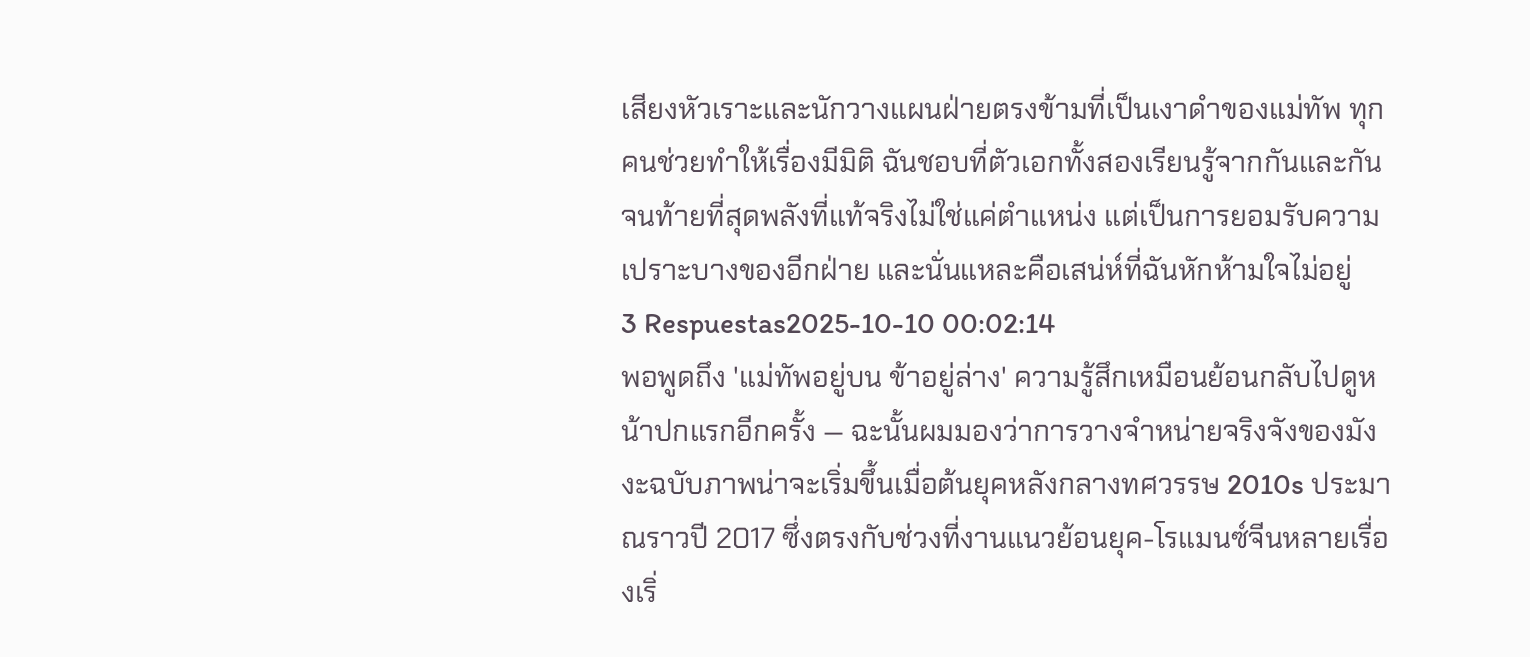เสียงหัวเราะและนักวางแผนฝ่ายตรงข้ามที่เป็นเงาดำของแม่ทัพ ทุกคนช่วยทำให้เรื่องมีมิติ ฉันชอบที่ตัวเอกทั้งสองเรียนรู้จากกันและกัน จนท้ายที่สุดพลังที่แท้จริงไม่ใช่แค่ตำแหน่ง แต่เป็นการยอมรับความเปราะบางของอีกฝ่าย และนั่นแหละคือเสน่ห์ที่ฉันหักห้ามใจไม่อยู่
3 Respuestas2025-10-10 00:02:14
พอพูดถึง 'แม่ทัพอยู่บน ข้าอยู่ล่าง' ความรู้สึกเหมือนย้อนกลับไปดูหน้าปกแรกอีกครั้ง — ฉะนั้นผมมองว่าการวางจำหน่ายจริงจังของมังงะฉบับภาพน่าจะเริ่มขึ้นเมื่อต้นยุคหลังกลางทศวรรษ 2010s ประมาณราวปี 2017 ซึ่งตรงกับช่วงที่งานแนวย้อนยุค-โรแมนซ์จีนหลายเรื่องเริ่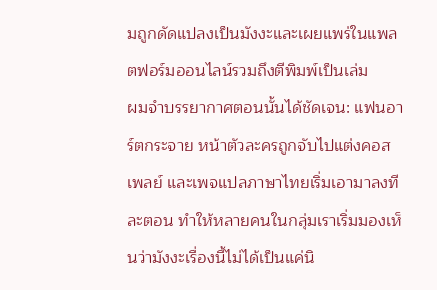มถูกดัดแปลงเป็นมังงะและเผยแพร่ในแพลตฟอร์มออนไลน์รวมถึงตีพิมพ์เป็นเล่ม
ผมจำบรรยากาศตอนนั้นได้ชัดเจน: แฟนอาร์ตกระจาย หน้าตัวละครถูกจับไปแต่งคอสเพลย์ และเพจแปลภาษาไทยเริ่มเอามาลงทีละตอน ทำให้หลายคนในกลุ่มเราเริ่มมองเห็นว่ามังงะเรื่องนี้ไม่ได้เป็นแค่นิ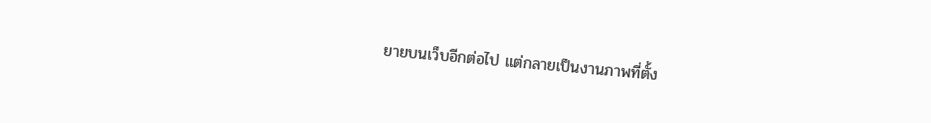ยายบนเว็บอีกต่อไป แต่กลายเป็นงานภาพที่ตั้ง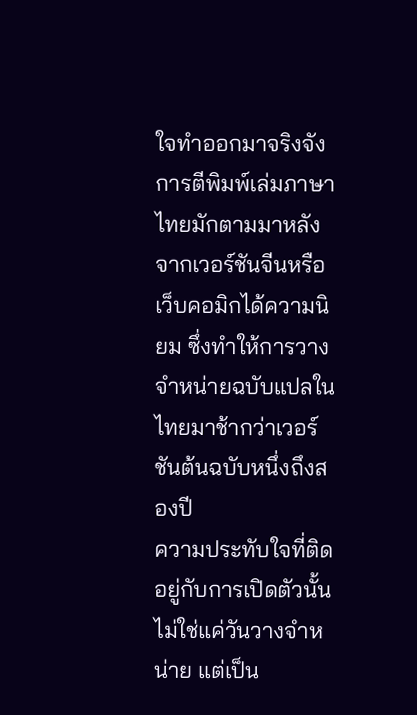ใจทำออกมาจริงจัง การตีพิมพ์เล่มภาษาไทยมักตามมาหลังจากเวอร์ชันจีนหรือเว็บคอมิกได้ความนิยม ซึ่งทำให้การวางจำหน่ายฉบับแปลในไทยมาช้ากว่าเวอร์ชันต้นฉบับหนึ่งถึงสองปี
ความประทับใจที่ติดอยู่กับการเปิดตัวนั้นไม่ใช่แค่วันวางจำหน่าย แต่เป็น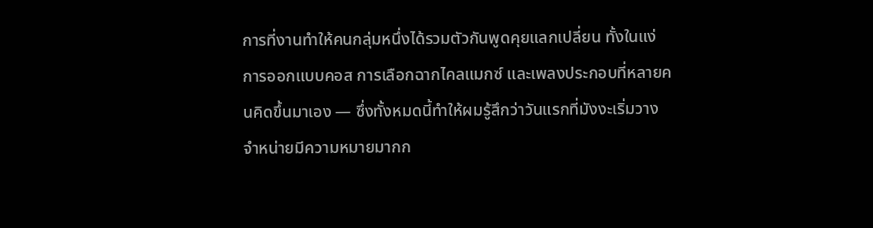การที่งานทำให้คนกลุ่มหนึ่งได้รวมตัวกันพูดคุยแลกเปลี่ยน ทั้งในแง่การออกแบบคอส การเลือกฉากไคลแมกซ์ และเพลงประกอบที่หลายคนคิดขึ้นมาเอง — ซึ่งทั้งหมดนี้ทำให้ผมรู้สึกว่าวันแรกที่มังงะเริ่มวางจำหน่ายมีความหมายมากก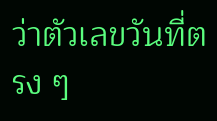ว่าตัวเลขวันที่ตรง ๆ